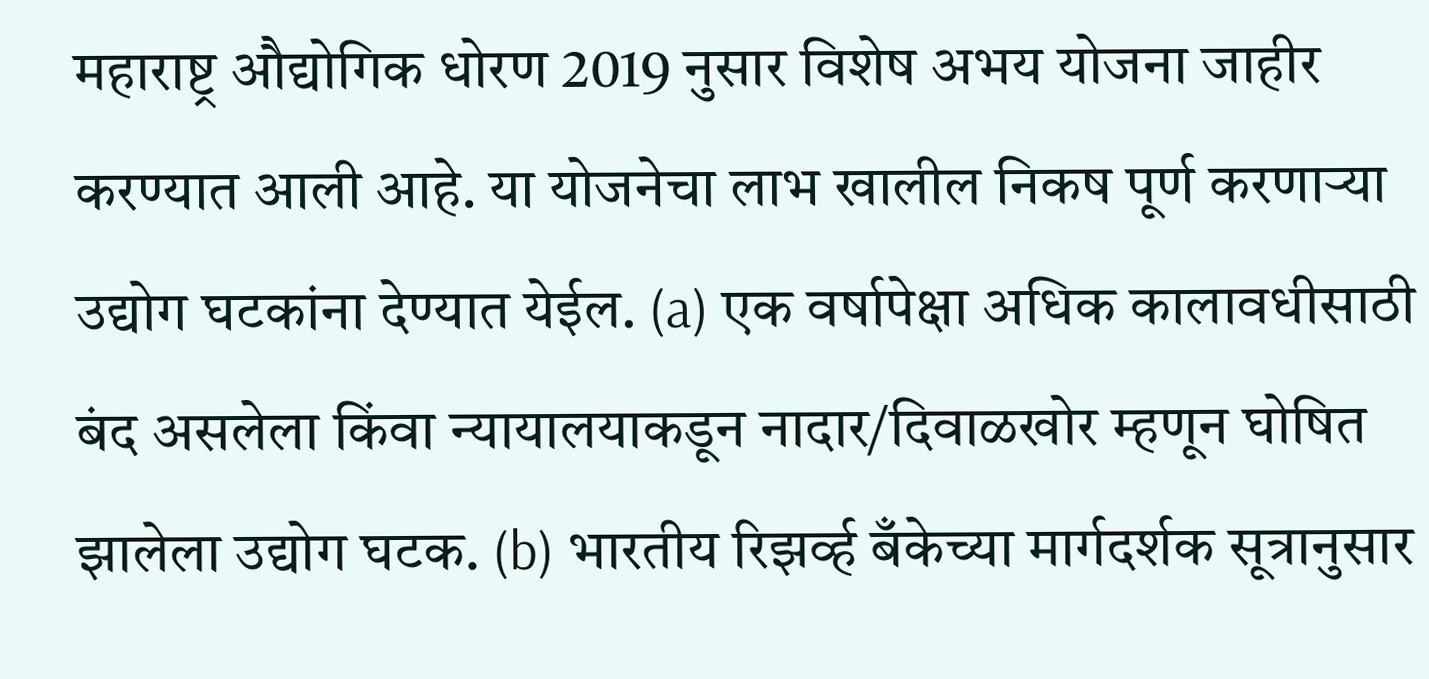महाराष्ट्र औद्योगिक धोरण 2019 नुसार विशेष अभय योजना जाहीर करण्यात आली आहे. या योजनेचा लाभ खालील निकष पूर्ण करणाऱ्या उद्योग घटकांना देण्यात येईल. (a) एक वर्षापेक्षा अधिक कालावधीसाठी बंद असलेला किंवा न्यायालयाकडून नादार/दिवाळखोर म्हणून घोषित झालेला उद्योग घटक. (b) भारतीय रिझर्व्ह बँकेच्या मार्गदर्शक सूत्रानुसार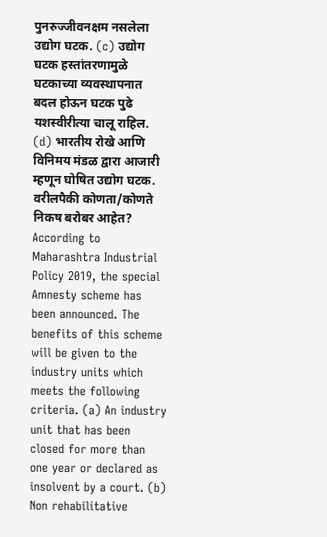पुनरुज्जीवनक्षम नसलेला उद्योग घटक. (c) उद्योग घटक हस्तांतरणामुळे घटकाच्या व्यवस्थापनात बदल होऊन घटक पुढे यशस्वीरीत्या चालू राहिल. (d) भारतीय रोखे आणि विनिमय मंडळ द्वारा आजारी म्हणून घोषित उद्योग घटक. वरीलपैकी कोणता/कोणते निकष बरोबर आहेत?
According to Maharashtra Industrial Policy 2019, the special Amnesty scheme has been announced. The benefits of this scheme will be given to the industry units which meets the following criteria. (a) An industry unit that has been closed for more than one year or declared as insolvent by a court. (b) Non rehabilitative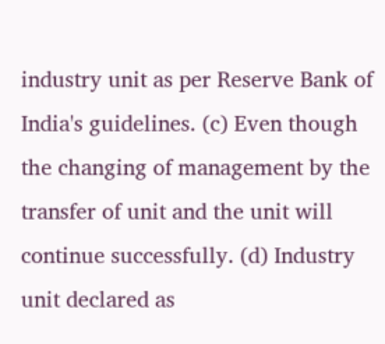industry unit as per Reserve Bank of India's guidelines. (c) Even though the changing of management by the transfer of unit and the unit will continue successfully. (d) Industry unit declared as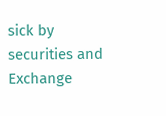sick by securities and Exchange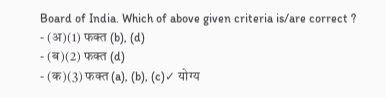Board of India. Which of above given criteria is/are correct ?
- (अ)(1) फक्त (b), (d)
- (ब)(2) फक्त (d)
- (क)(3) फक्त (a), (b), (c)✓ योग्य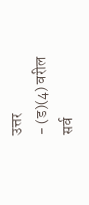उत्तर
- (ड)(4) वरील सर्व